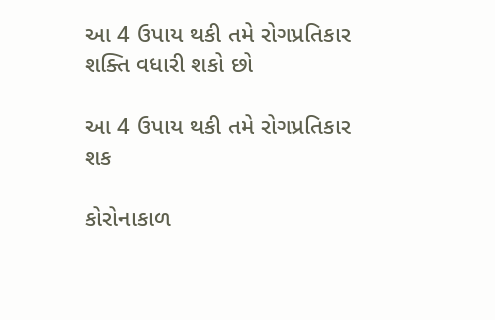આ 4 ઉપાય થકી તમે રોગપ્રતિકાર શક્તિ વધારી શકો છો

આ 4 ઉપાય થકી તમે રોગપ્રતિકાર શક

કોરોનાકાળ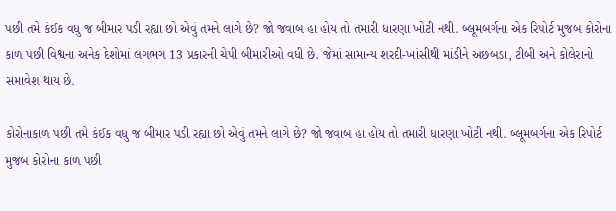પછી તમે કંઈક વધુ જ બીમાર પડી રહ્યા છો એવું તમને લાગે છે? જો જવાબ હા હોય તો તમારી ધારણા ખોટી નથી. બ્લૂમબર્ગના એક રિપોર્ટ મુજબ કોરોના કાળ પછી વિશ્વના અનેક દેશોમાં લગભગ 13 પ્રકારની ચેપી બીમારીઓ વધી છે. જેમાં સામાન્ય શરદી-ખાંસીથી માંડીને અછબડા, ટીબી અને કોલેરાનો સમાવેશ થાય છે.

કોરોનાકાળ પછી તમે કંઈક વધુ જ બીમાર પડી રહ્યા છો એવું તમને લાગે છે? જો જવાબ હા હોય તો તમારી ધારણા ખોટી નથી. બ્લૂમબર્ગના એક રિપોર્ટ મુજબ કોરોના કાળ પછી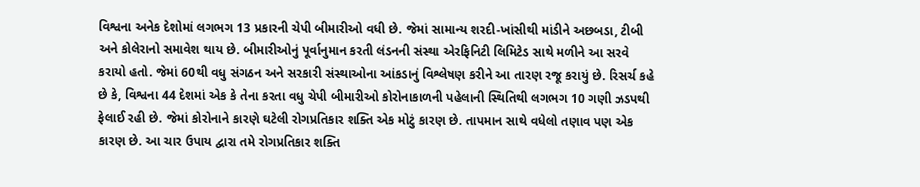વિશ્વના અનેક દેશોમાં લગભગ 13 પ્રકારની ચેપી બીમારીઓ વધી છે. જેમાં સામાન્ય શરદી-ખાંસીથી માંડીને અછબડા, ટીબી અને કોલેરાનો સમાવેશ થાય છે. બીમારીઓનું પૂર્વાનુમાન કરતી લંડનની સંસ્થા એરફિનિટી લિમિટેડ સાથે મળીને આ સરવે કરાયો હતો. જેમાં 60થી વધુ સંગઠન અને સરકારી સંસ્થાઓના આંકડાનું વિશ્લેષણ કરીને આ તારણ રજૂ કરાયું છે. રિસર્ચ કહે છે કે, વિશ્વના 44 દેશમાં એક કે તેના કરતા વધુ ચેપી બીમારીઓ કોરોનાકાળની પહેલાની સ્થિતિથી લગભગ 10 ગણી ઝડપથી ફેલાઈ રહી છે. જેમાં કોરોનાને કારણે ઘટેલી રોગપ્રતિકાર શક્તિ એક મોટું કારણ છે. તાપમાન સાથે વધેલો તણાવ પણ એક કારણ છે. આ ચાર ઉપાય દ્વારા તમે રોગપ્રતિકાર શક્તિ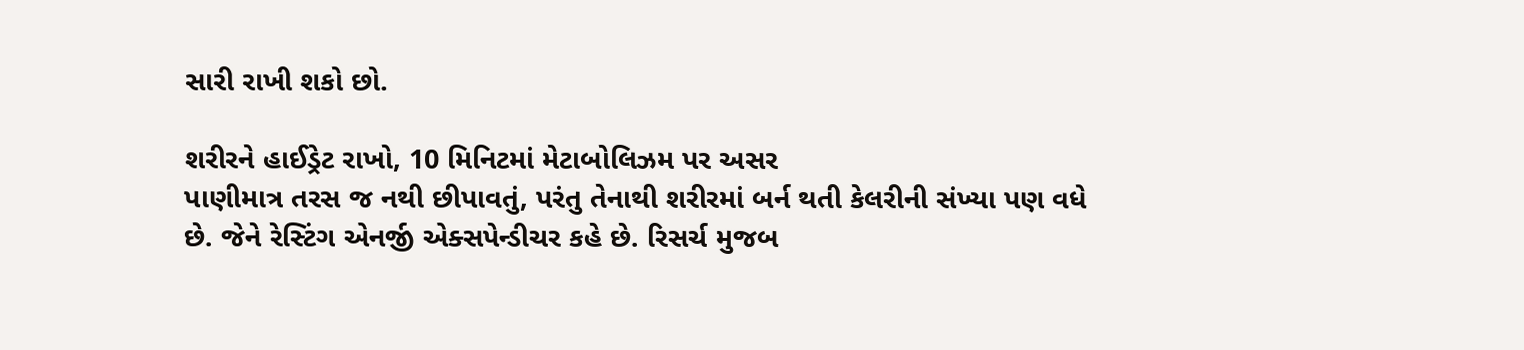સારી રાખી શકો છો.

શરીરને હાઈડ્રેટ રાખો, 10 મિનિટમાં મેટાબોલિઝમ પર અસર
પાણીમાત્ર તરસ જ નથી છીપાવતું, પરંતુ તેનાથી શરીરમાં બર્ન થતી કેલરીની સંખ્યા પણ વધે છે. જેને રેસ્ટિંગ એનર્જી એક્સપેન્ડીચર કહે છે. રિસર્ચ મુજબ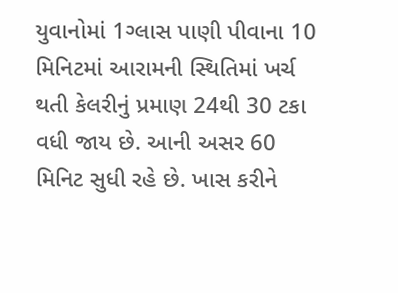યુવાનોમાં 1ગ્લાસ પાણી પીવાના 10 મિનિટમાં આરામની સ્થિતિમાં ખર્ચ થતી કેલરીનું પ્રમાણ 24થી 30 ટકા વધી જાય છે. આની અસર 60 મિનિટ સુધી રહે છે. ખાસ કરીને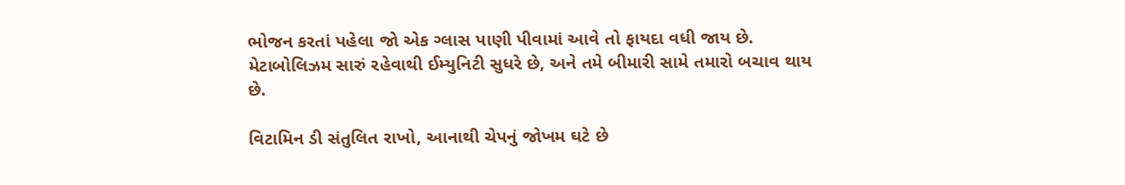ભોજન કરતાં પહેલા જો એક ગ્લાસ પાણી પીવામાં આવે તો ફાયદા વધી જાય છે. મેટાબોલિઝમ સારું રહેવાથી ઈમ્યુનિટી સુધરે છે, અને તમે બીમારી સામે તમારો બચાવ થાય છે.

વિટામિન ડી સંતુલિત રાખો, આનાથી ચેપનું જોખમ ઘટે છે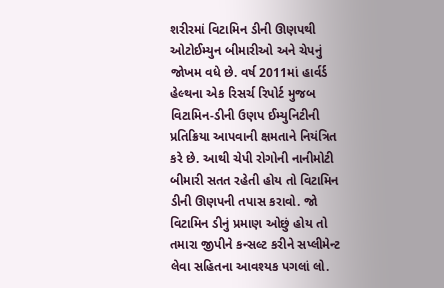શરીરમાં વિટામિન ડીની ઊણપથી ઓટોઈમ્યુન બીમારીઓ અને ચેપનું જોખમ વધે છે. વર્ષ 2011માં હાર્વર્ડ હેલ્થના એક રિસર્ચ રિપોર્ટ મુજબ વિટામિન-ડીની ઉણપ ઈમ્યુનિટીની પ્રતિક્રિયા આપવાની ક્ષમતાને નિયંત્રિત કરે છે. આથી ચેપી રોગોની નાનીમોટી બીમારી સતત રહેતી હોય તો વિટામિન ડીની ઊણપની તપાસ કરાવો. જો વિટામિન ડીનું પ્રમાણ ઓછું હોય તો તમારા જીપીને કન્સલ્ટ કરીને સપ્લીમેન્ટ લેવા સહિતના આવશ્યક પગલાં લો.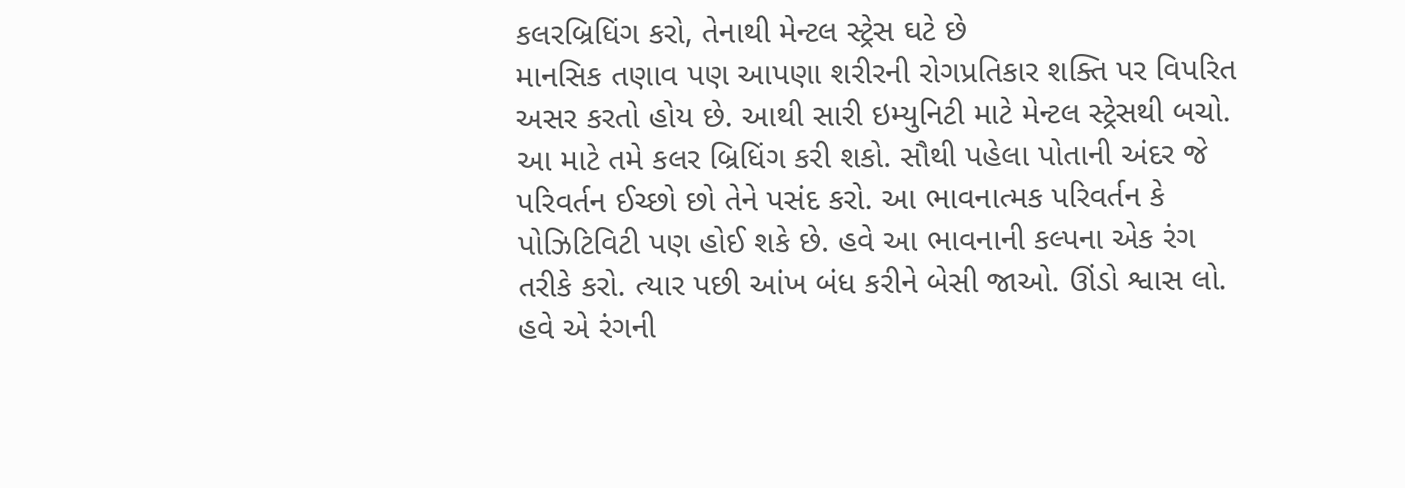કલરબ્રિધિંગ કરો, તેનાથી મેન્ટલ સ્ટ્રેસ ઘટે છે
માનસિક તણાવ પણ આપણા શરીરની રોગપ્રતિકાર શક્તિ પર વિપરિત અસર કરતો હોય છે. આથી સારી ઇમ્યુનિટી માટે મેન્ટલ સ્ટ્રેસથી બચો. આ માટે તમે કલર બ્રિધિંગ કરી શકો. સૌથી પહેલા પોતાની અંદર જે પરિવર્તન ઈચ્છો છો તેને પસંદ કરો. આ ભાવનાત્મક પરિવર્તન કે પોઝિટિવિટી પણ હોઈ શકે છે. હવે આ ભાવનાની કલ્પના એક રંગ તરીકે કરો. ત્યાર પછી આંખ બંધ કરીને બેસી જાઓ. ઊંડો શ્વાસ લો. હવે એ રંગની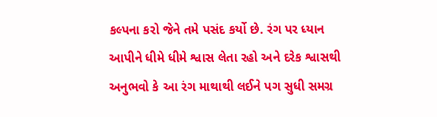કલ્પના કરો જેને તમે પસંદ કર્યો છે. રંગ પર ધ્યાન આપીને ધીમે ધીમે શ્વાસ લેતા રહો અને દરેક શ્વાસથી અનુભવો કે આ રંગ માથાથી લઈને પગ સુધી સમગ્ર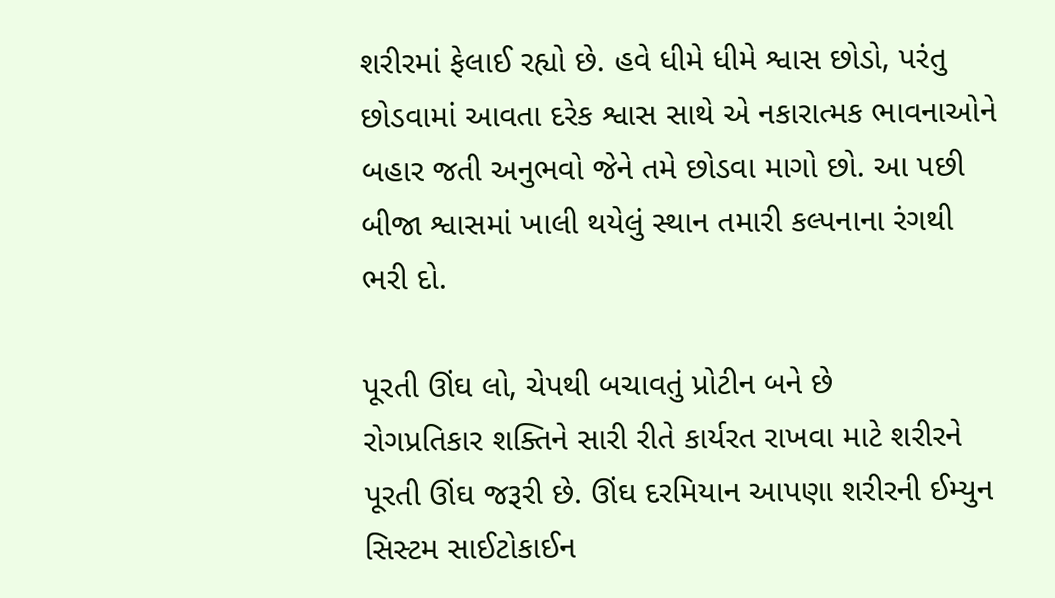શરીરમાં ફેલાઈ રહ્યો છે. હવે ધીમે ધીમે શ્વાસ છોડો, પરંતુ છોડવામાં આવતા દરેક શ્વાસ સાથે એ નકારાત્મક ભાવનાઓને બહાર જતી અનુભવો જેને તમે છોડવા માગો છો. આ પછી બીજા શ્વાસમાં ખાલી થયેલું સ્થાન તમારી કલ્પનાના રંગથી ભરી દો.

પૂરતી ઊંઘ લો, ચેપથી બચાવતું પ્રોટીન બને છે
રોગપ્રતિકાર શક્તિને સારી રીતે કાર્યરત રાખવા માટે શરીરને પૂરતી ઊંઘ જરૂરી છે. ઊંઘ દરમિયાન આપણા શરીરની ઈમ્યુન સિસ્ટમ સાઈટોકાઈન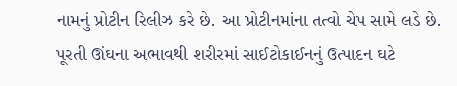નામનું પ્રોટીન રિલીઝ કરે છે. આ પ્રોટીનમાંના તત્વો ચેપ સામે લડે છે. પૂરતી ઊંઘના અભાવથી શરીરમાં સાઈટોકાઈનનું ઉત્પાદન ઘટે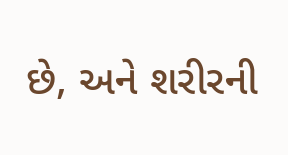છે, અને શરીરની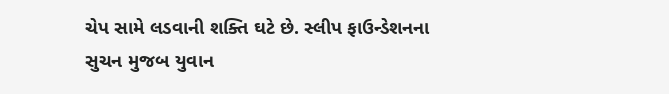ચેપ સામે લડવાની શક્તિ ઘટે છે. સ્લીપ ફાઉન્ડેશનના સુચન મુજબ યુવાન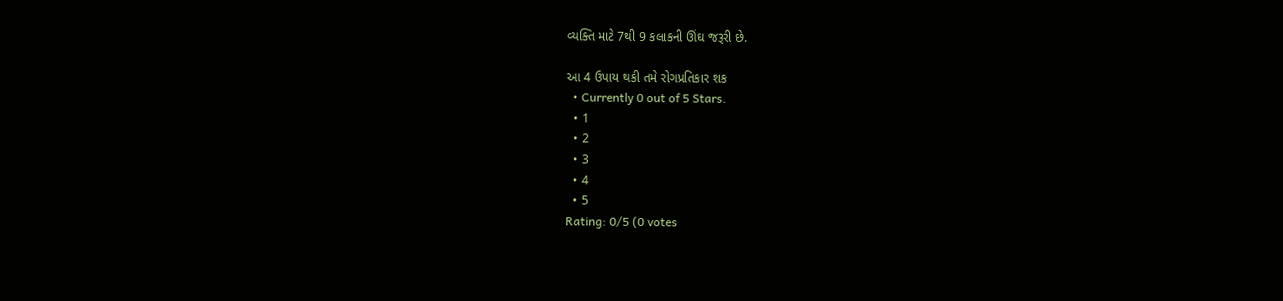વ્યક્તિ માટે 7થી 9 કલાકની ઊંઘ જરૂરી છે.

આ 4 ઉપાય થકી તમે રોગપ્રતિકાર શક
  • Currently 0 out of 5 Stars.
  • 1
  • 2
  • 3
  • 4
  • 5
Rating: 0/5 (0 votes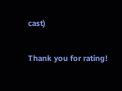cast)

Thank you for rating!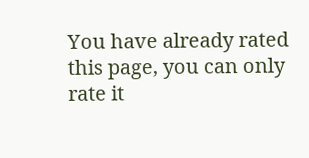You have already rated this page, you can only rate it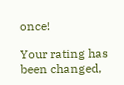once!

Your rating has been changed,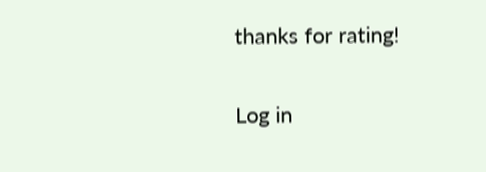thanks for rating!

Log in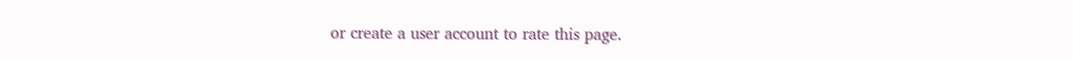or create a user account to rate this page.